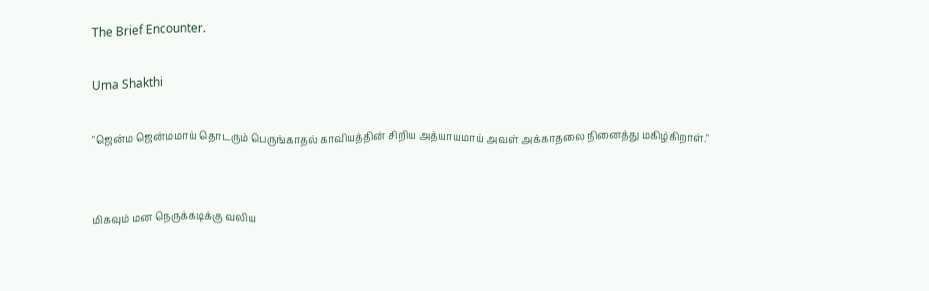The Brief Encounter.

Uma Shakthi

"ஜென்ம ஜென்மமாய் தொடரும் பெருங்காதல் காவியத்தின் சிறிய அத்யாயமாய் அவள் அக்காதலை நினைத்து மகிழ்கிறாள்."


மிகவும் மன நெருக்கடிக்கு வலிய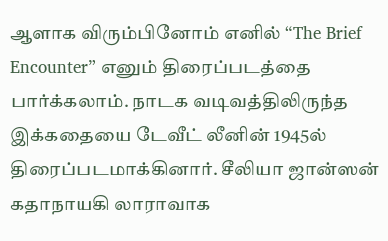ஆளாக விரும்பினோம் எனில் “The Brief Encounter” எனும் திரைப்படத்தை பார்க்கலாம். நாடக வடிவத்திலிருந்த இக்கதையை டேவீட் லீனின் 1945ல் திரைப்படமாக்கினார். சீலியா ஜான்ஸன் கதாநாயகி லாராவாக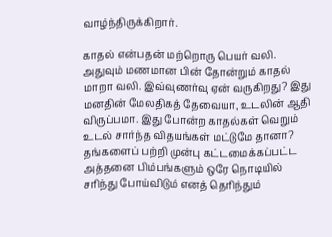வாழ்ந்திருக்கிறார்.

காதல் என்பதன் மற்றொரு பெயர் வலி. அதுவும் மணமான பின் தோன்றும் காதல் மாறா வலி. இவ்வுணர்வு ஏன் வருகிறது? இது மனதின் மேலதிகத் தேவையா, உடலின் ஆதி விருப்பமா. இது போன்ற காதல்கள் வெறும் உடல் சார்ந்த விதயங்கள் மட்டுமே தானா? தங்களைப் பற்றி முன்பு கட்டமைக்கப்பட்ட அத்தனை பிம்பங்களும் ஒரே நொடியில் சரிந்து போய்விடும் எனத் தெரிந்தும்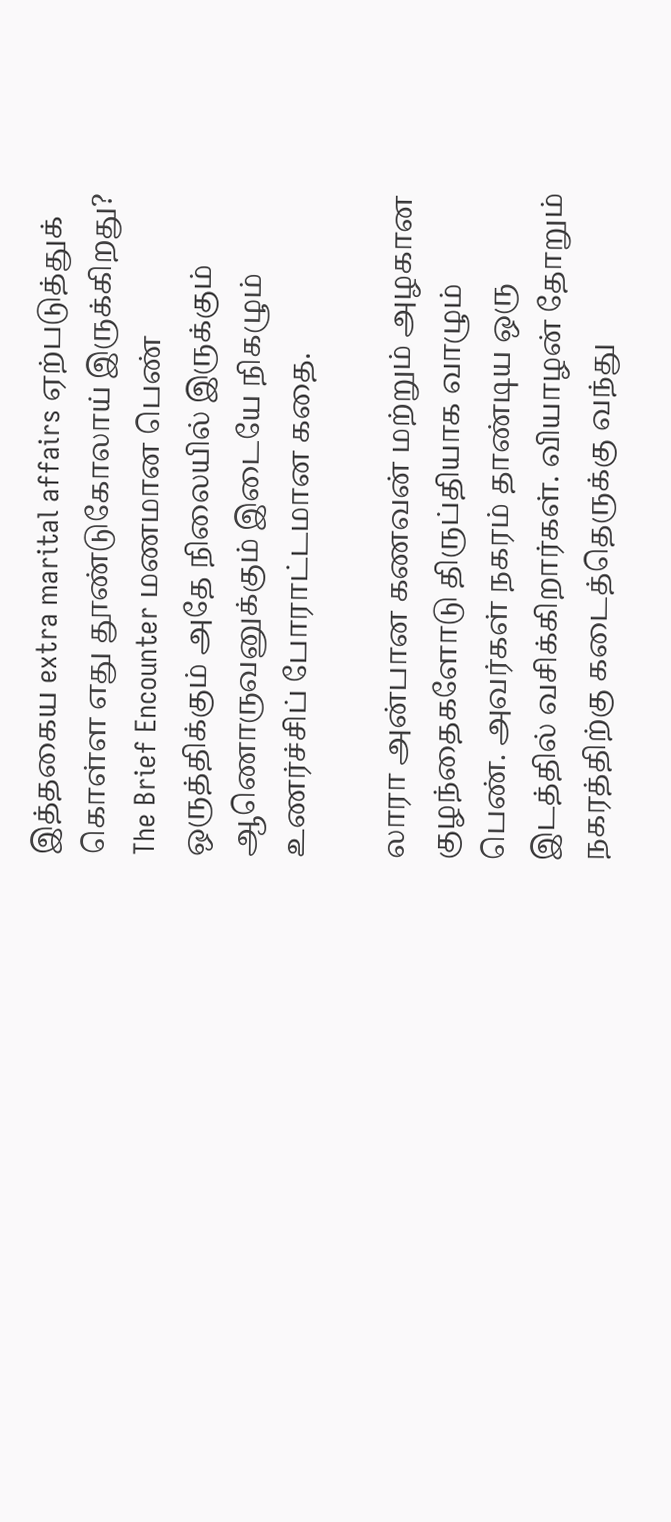இத்தகைய extra marital affairs ஏற்படுத்துக் கொள்ள எது தூண்டுகோலாய் இருக்கிறது? The Brief Encounter மணமான பெண் ஒருத்திக்கும் அதே நிலையில் இருக்கும் ஆணொருவனுக்கும் இடையே நிகழும் உணர்ச்சிப் போராட்டமான கதை.

லாரா அன்பான கணவன் மற்றும் அழகான குழந்தைகளோடு திருப்தியாக வாழும் பெண். அவர்கள் நகரம் தாண்டிய ஒரு இடத்தில் வசிக்கிறார்கள். வியாழன் தோறும் நகரத்திற்கு கடைத்தெருக்கு வந்து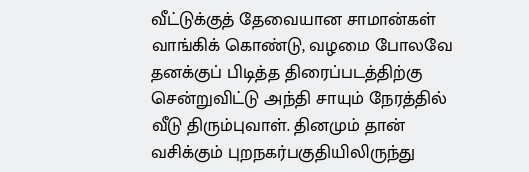வீட்டுக்குத் தேவையான சாமான்கள் வாங்கிக் கொண்டு, வழமை போலவே தனக்குப் பிடித்த திரைப்படத்திற்கு சென்றுவிட்டு அந்தி சாயும் நேரத்தில் வீடு திரும்புவாள். தினமும் தான் வசிக்கும் புறநகர்பகுதியிலிருந்து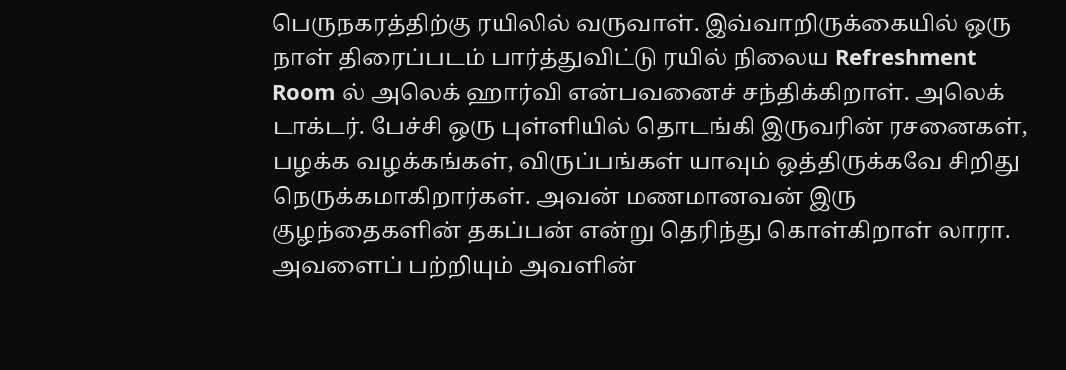பெருநகரத்திற்கு ரயிலில் வருவாள். இவ்வாறிருக்கையில் ஒரு நாள் திரைப்படம் பார்த்துவிட்டு ரயில் நிலைய Refreshment Room ல் அலெக் ஹார்வி என்பவனைச் சந்திக்கிறாள். அலெக் டாக்டர். பேச்சி ஒரு புள்ளியில் தொடங்கி இருவரின் ரசனைகள், பழக்க வழக்கங்கள், விருப்பங்கள் யாவும் ஒத்திருக்கவே சிறிது நெருக்கமாகிறார்கள். அவன் மணமானவன் இரு குழந்தைகளின் தகப்பன் என்று தெரிந்து கொள்கிறாள் லாரா. அவளைப் பற்றியும் அவளின்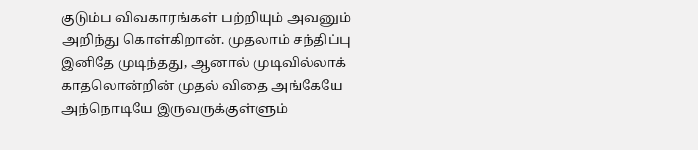குடும்ப விவகாரங்கள் பற்றியும் அவனும் அறிந்து கொள்கிறான். முதலாம் சந்திப்பு இனிதே முடிந்தது, ஆனால் முடிவில்லாக் காதலொன்றின் முதல் விதை அங்கேயே அந்நொடியே இருவருக்குள்ளும்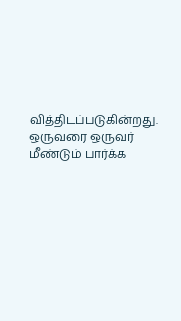வித்திடப்படுகின்றது. ஒருவரை ஒருவர் மீண்டும் பார்க்க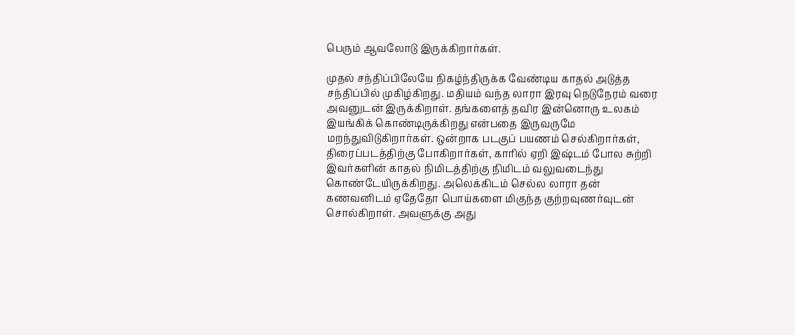பெரும் ஆவலோடு இருக்கிறார்கள்.

முதல் சந்திப்பிலேயே நிகழ்ந்திருக்க வேண்டிய காதல் அடுத்த சந்திப்பில் முகிழ்கிறது. மதியம் வந்த லாரா இரவு நெடுநேரம் வரை அவனுடன் இருக்கிறாள். தங்களைத் தவிர இன்னொரு உலகம் இயங்கிக் கொண்டிருக்கிறது என்பதை இருவருமே மறந்துவிடுகிறார்கள். ஒன்றாக படகுப் பயணம் செல்கிறார்கள், திரைப்படத்திற்கு போகிறார்கள், காரில் ஏறி இஷ்டம் போல சுற்றி இவர்களின் காதல் நிமிடத்திற்கு நிமிடம் வலுவடைந்து கொண்டேயிருக்கிறது. அலெக்கிடம் செல்ல லாரா தன் கணவனிடம் ஏதேதோ பொய்களை மிகுந்த குற்றவுணர்வுடன் சொல்கிறாள். அவளுக்கு அது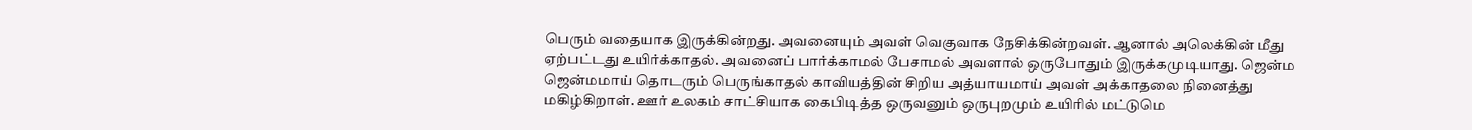பெரும் வதையாக இருக்கின்றது. அவனையும் அவள் வெகுவாக நேசிக்கின்றவள். ஆனால் அலெக்கின் மீது ஏற்பட்டது உயிர்க்காதல். அவனைப் பார்க்காமல் பேசாமல் அவளால் ஒருபோதும் இருக்கமுடியாது. ஜென்ம ஜென்மமாய் தொடரும் பெருங்காதல் காவியத்தின் சிறிய அத்யாயமாய் அவள் அக்காதலை நினைத்து மகிழ்கிறாள். ஊர் உலகம் சாட்சியாக கைபிடித்த ஒருவனும் ஒருபுறமும் உயிரில் மட்டுமெ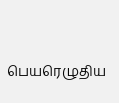பெயரெழுதிய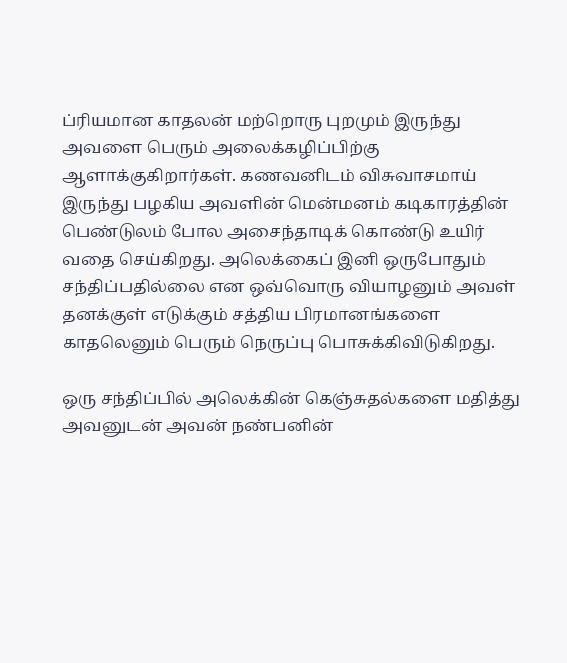ப்ரியமான காதலன் மற்றொரு புறமும் இருந்து அவளை பெரும் அலைக்கழிப்பிற்கு ஆளாக்குகிறார்கள். கணவனிடம் விசுவாசமாய் இருந்து பழகிய அவளின் மென்மனம் கடிகாரத்தின் பெண்டுலம் போல அசைந்தாடிக் கொண்டு உயிர் வதை செய்கிறது. அலெக்கைப் இனி ஒருபோதும் சந்திப்பதில்லை என ஒவ்வொரு வியாழனும் அவள் தனக்குள் எடுக்கும் சத்திய பிரமானங்களை காதலெனும் பெரும் நெருப்பு பொசுக்கிவிடுகிறது.

ஒரு சந்திப்பில் அலெக்கின் கெஞ்சுதல்களை மதித்து அவனுடன் அவன் நண்பனின்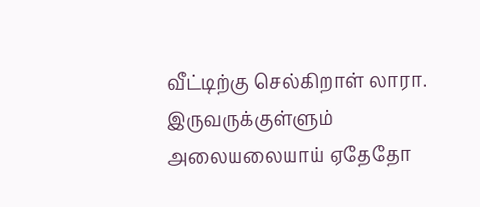வீட்டிற்கு செல்கிறாள் லாரா. இருவருக்குள்ளும் அலையலையாய் ஏதேதோ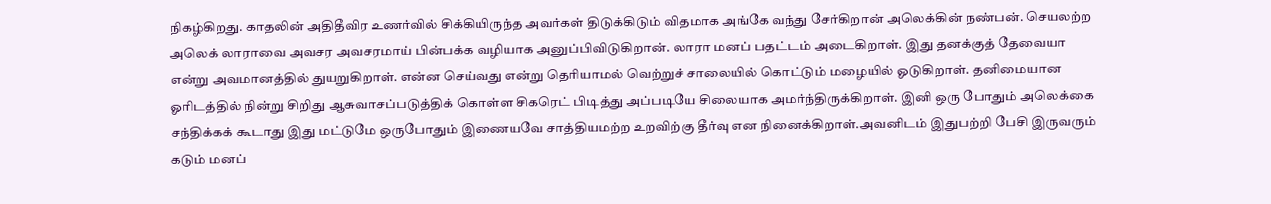நிகழ்கிறது. காதலின் அதிதீவிர உணர்வில் சிக்கியிருந்த அவர்கள் திடுக்கிடும் விதமாக அங்கே வந்து சேர்கிறான் அலெக்கின் நண்பன். செயலற்ற அலெக் லாராவை அவசர அவசரமாய் பின்பக்க வழியாக அனுப்பிவிடுகிறான். லாரா மனப் பதட்டம் அடைகிறாள். இது தனக்குத் தேவையா என்று அவமானத்தில் துயறுகிறாள். என்ன செய்வது என்று தெரியாமல் வெற்றுச் சாலையில் கொட்டும் மழையில் ஓடுகிறாள். தனிமையான ஓரிடத்தில் நின்று சிறிது ஆசுவாசப்படுத்திக் கொள்ள சிகரெட் பிடித்து அப்படியே சிலையாக அமர்ந்திருக்கிறாள். இனி ஒரு போதும் அலெக்கை சந்திக்கக் கூடாது இது மட்டுமே ஒருபோதும் இணையவே சாத்தியமற்ற உறவிற்கு தீர்வு என நினைக்கிறாள்.அவனிடம் இதுபற்றி பேசி இருவரும் கடும் மனப்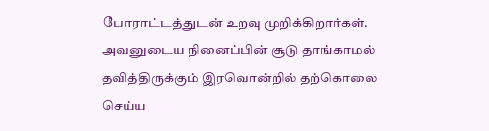போராட்டத்துடன் உறவு முறிக்கிறார்கள். அவனுடைய நினைப்பின் சூடு தாங்காமல் தவித்திருக்கும் இரவொன்றில் தற்கொலை செய்ய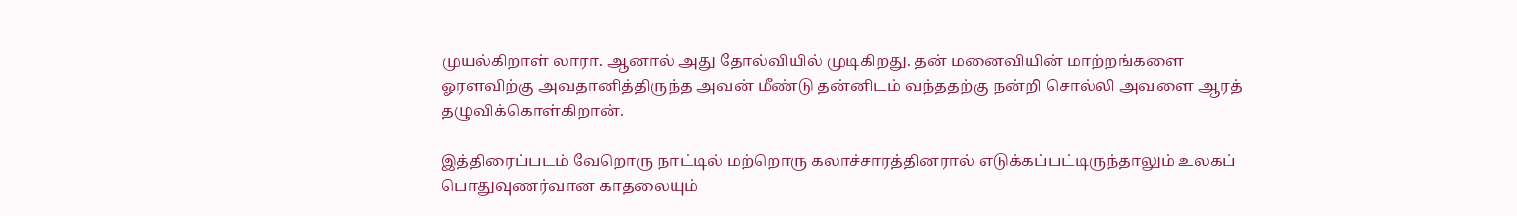முயல்கிறாள் லாரா. ஆனால் அது தோல்வியில் முடிகிறது. தன் மனைவியின் மாற்றங்களை ஓரளவிற்கு அவதானித்திருந்த அவன் மீண்டு தன்னிடம் வந்ததற்கு நன்றி சொல்லி அவளை ஆரத் தழுவிக்கொள்கிறான்.

இத்திரைப்படம் வேறொரு நாட்டில் மற்றொரு கலாச்சாரத்தினரால் எடுக்கப்பட்டிருந்தாலும் உலகப் பொதுவுணர்வான காதலையும்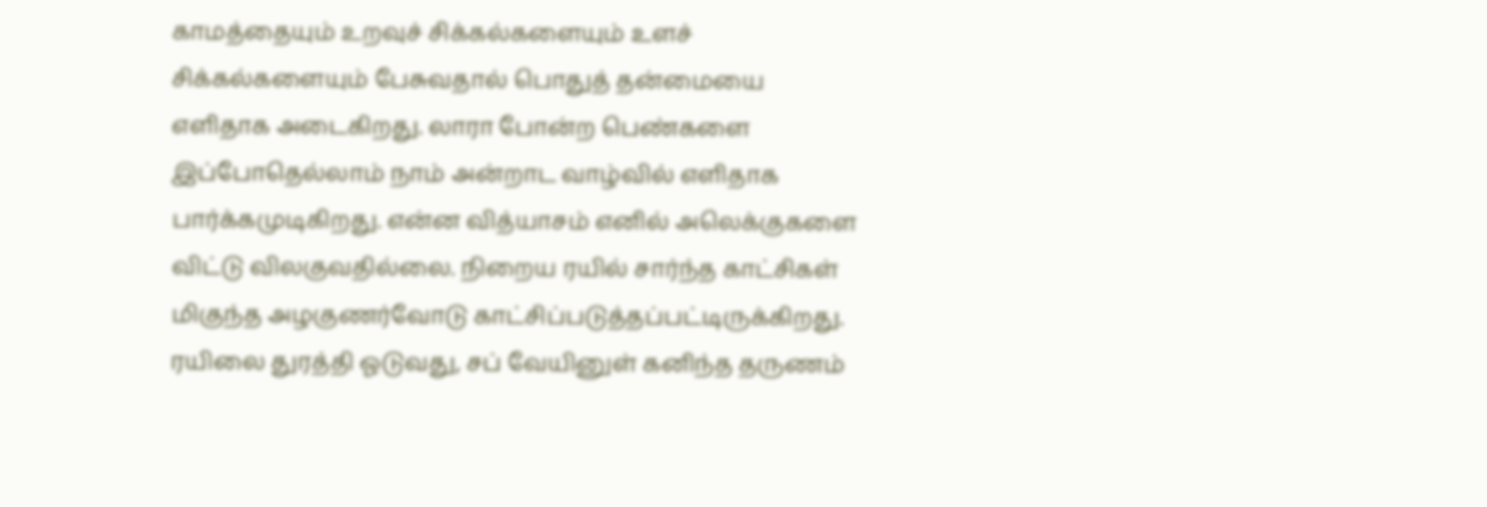காமத்தையும் உறவுச் சிக்கல்களையும் உளச் சிக்கல்களையும் பேசுவதால் பொதுத் தன்மையை எளிதாக அடைகிறது. லாரா போன்ற பெண்களை இப்போதெல்லாம் நாம் அன்றாட வாழ்வில் எளிதாக பார்க்கமுடிகிறது. என்ன வித்யாசம் எனில் அலெக்குகளை விட்டு விலகுவதில்லை. நிறைய ரயில் சார்ந்த காட்சிகள் மிகுந்த அழகுணர்வோடு காட்சிப்படுத்தப்பட்டிருக்கிறது. ரயிலை துரத்தி ஓடுவது, சப் வேயினுள் கனிந்த தருணம்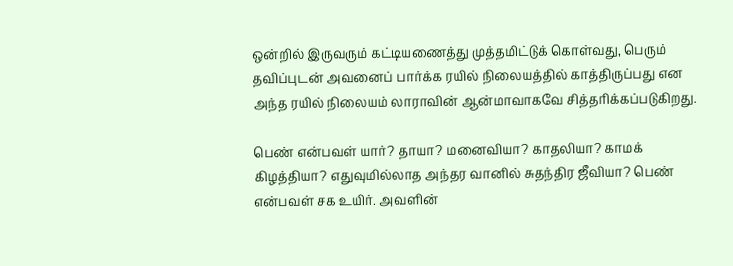ஒன்றில் இருவரும் கட்டியணைத்து முத்தமிட்டுக் கொள்வது, பெரும் தவிப்புடன் அவனைப் பார்க்க ரயில் நிலையத்தில் காத்திருப்பது என அந்த ரயில் நிலையம் லாராவின் ஆன்மாவாகவே சித்தரிக்கப்படுகிறது.

பெண் என்பவள் யார்? தாயா? மனைவியா? காதலியா? காமக் கிழத்தியா? எதுவுமில்லாத அந்தர வானில் சுதந்திர ஜீவியா? பெண் என்பவள் சக உயிர். அவளின்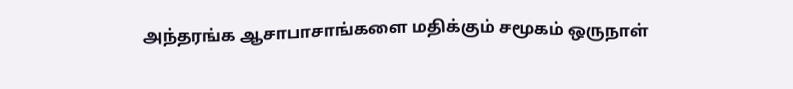அந்தரங்க ஆசாபாசாங்களை மதிக்கும் சமூகம் ஒருநாள்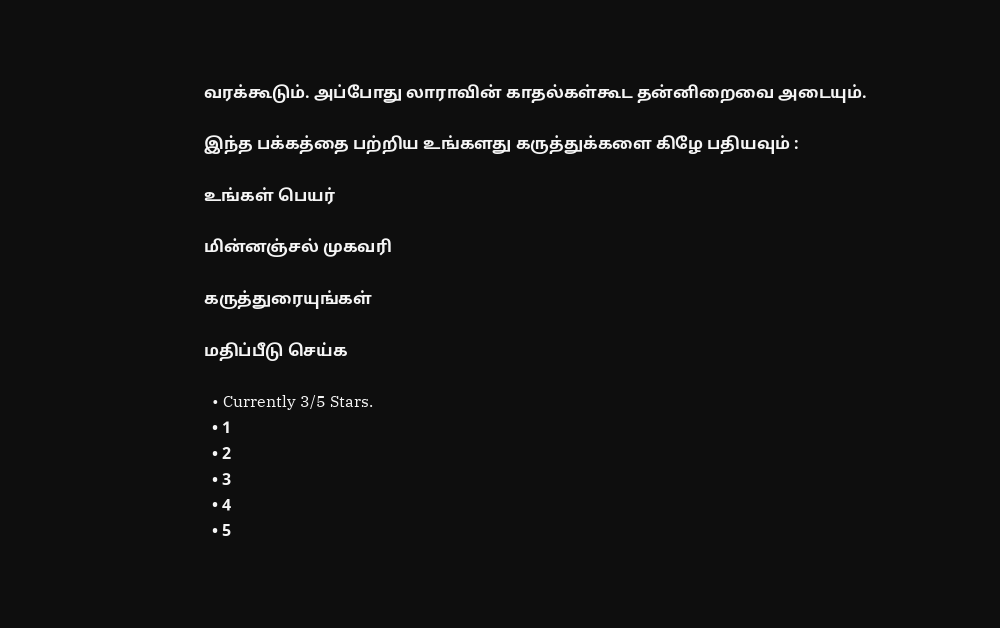வரக்கூடும். அப்போது லாராவின் காதல்கள்கூட தன்னிறைவை அடையும்.

இந்த பக்கத்தை பற்றிய உங்களது கருத்துக்களை கிழே பதியவும் :

உங்கள் பெயர்

மின்னஞ்சல் முகவரி

கருத்துரையுங்கள்

மதிப்பீடு செய்க

  • Currently 3/5 Stars.
  • 1
  • 2
  • 3
  • 4
  • 5